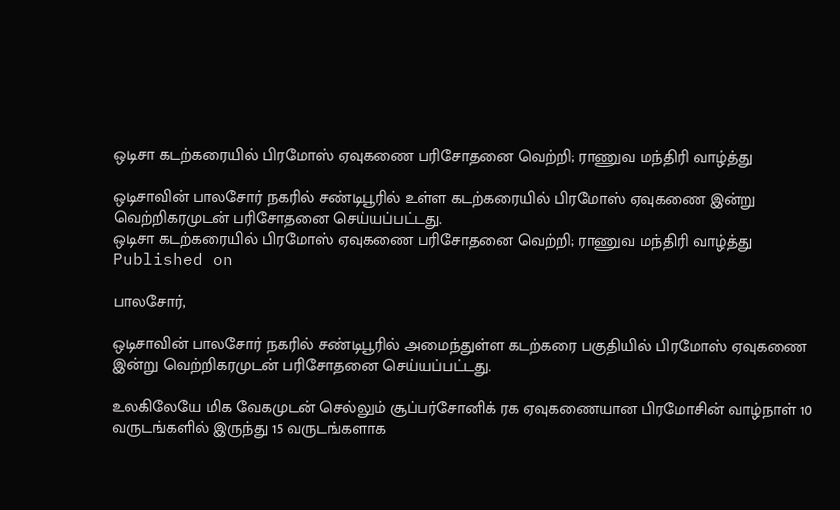ஒடிசா கடற்கரையில் பிரமோஸ் ஏவுகணை பரிசோதனை வெற்றி; ராணுவ மந்திரி வாழ்த்து

ஒடிசாவின் பாலசோர் நகரில் சண்டிபூரில் உள்ள கடற்கரையில் பிரமோஸ் ஏவுகணை இன்று வெற்றிகரமுடன் பரிசோதனை செய்யப்பட்டது.
ஒடிசா கடற்கரையில் பிரமோஸ் ஏவுகணை பரிசோதனை வெற்றி; ராணுவ மந்திரி வாழ்த்து
Published on

பாலசோர்,

ஒடிசாவின் பாலசோர் நகரில் சண்டிபூரில் அமைந்துள்ள கடற்கரை பகுதியில் பிரமோஸ் ஏவுகணை இன்று வெற்றிகரமுடன் பரிசோதனை செய்யப்பட்டது.

உலகிலேயே மிக வேகமுடன் செல்லும் சூப்பர்சோனிக் ரக ஏவுகணையான பிரமோசின் வாழ்நாள் 10 வருடங்களில் இருந்து 15 வருடங்களாக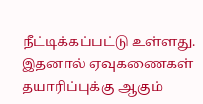நீட்டிக்கப்பட்டு உள்ளது. இதனால் ஏவுகணைகள் தயாரிப்புக்கு ஆகும்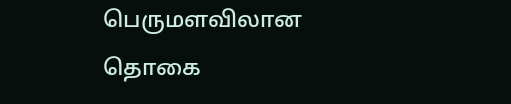பெருமளவிலான தொகை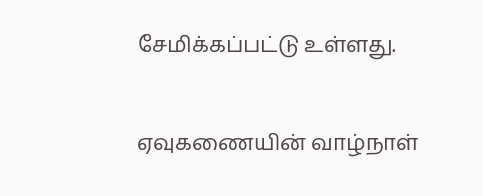சேமிக்கப்பட்டு உள்ளது.

ஏவுகணையின் வாழ்நாள்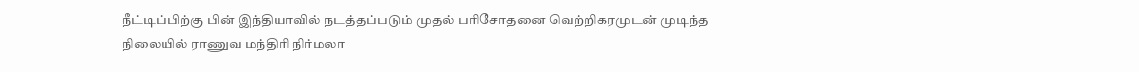நீட்டிப்பிற்கு பின் இந்தியாவில் நடத்தப்படும் முதல் பரிசோதனை வெற்றிகரமுடன் முடிந்த நிலையில் ராணுவ மந்திரி நிர்மலா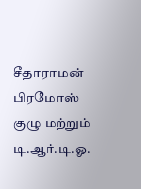சீதாராமன் பிரமோஸ் குழு மற்றும் டி.ஆர்.டி.ஓ.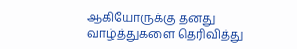ஆகியோருக்கு தனது வாழ்த்துகளை தெரிவித்து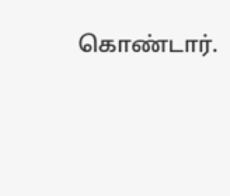கொண்டார்.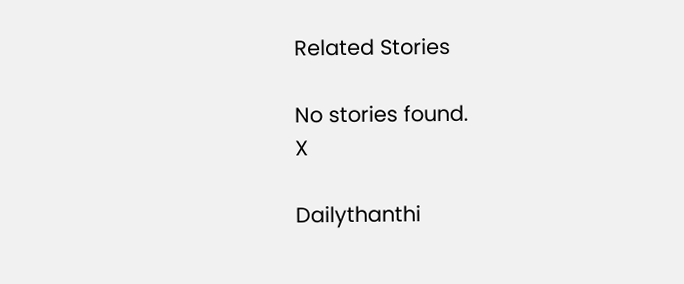Related Stories

No stories found.
X

Dailythanthi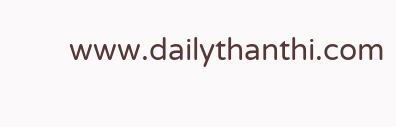www.dailythanthi.com